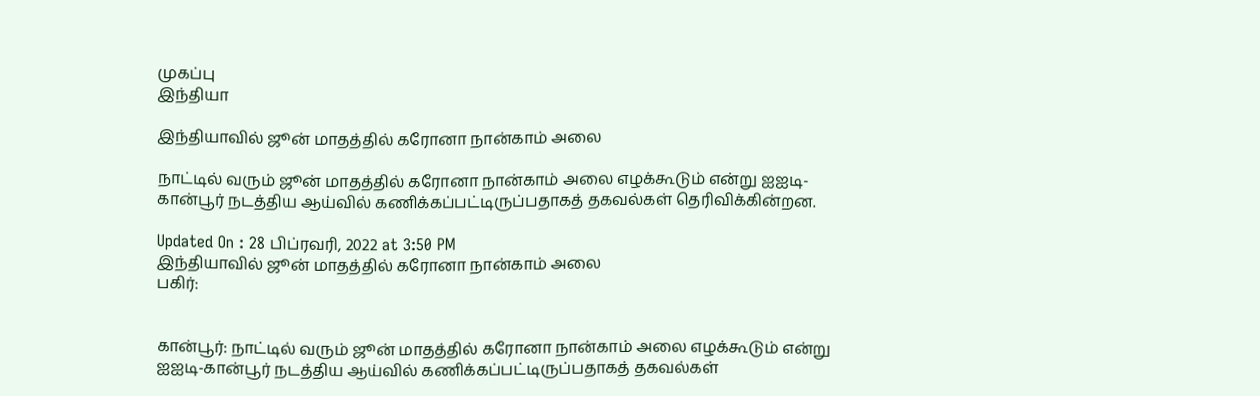முகப்பு
இந்தியா

இந்தியாவில் ஜூன் மாதத்தில் கரோனா நான்காம் அலை

நாட்டில் வரும் ஜூன் மாதத்தில் கரோனா நான்காம் அலை எழக்கூடும் என்று ஐஐடி-கான்பூர் நடத்திய ஆய்வில் கணிக்கப்பட்டிருப்பதாகத் தகவல்கள் தெரிவிக்கின்றன.

Updated On : 28 பிப்ரவரி, 2022 at 3:50 PM
இந்தியாவில் ஜூன் மாதத்தில் கரோனா நான்காம் அலை
பகிர்:


கான்பூர்: நாட்டில் வரும் ஜூன் மாதத்தில் கரோனா நான்காம் அலை எழக்கூடும் என்று ஐஐடி-கான்பூர் நடத்திய ஆய்வில் கணிக்கப்பட்டிருப்பதாகத் தகவல்கள்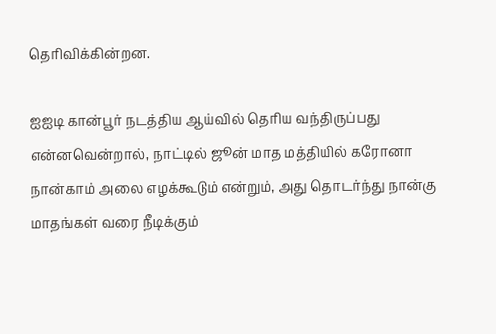தெரிவிக்கின்றன.

ஐஐடி கான்பூர் நடத்திய ஆய்வில் தெரிய வந்திருப்பது என்னவென்றால், நாட்டில் ஜூன் மாத மத்தியில் கரோனா நான்காம் அலை எழக்கூடும் என்றும், அது தொடர்ந்து நான்கு மாதங்கள் வரை நீடிக்கும்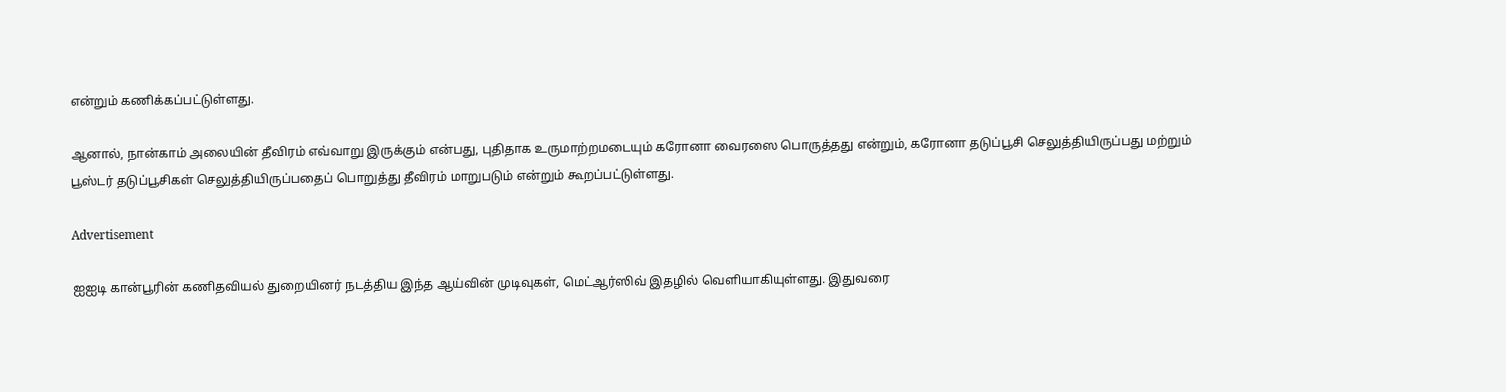என்றும் கணிக்கப்பட்டுள்ளது.

ஆனால், நான்காம் அலையின் தீவிரம் எவ்வாறு இருக்கும் என்பது, புதிதாக உருமாற்றமடையும் கரோனா வைரஸை பொருத்தது என்றும், கரோனா தடுப்பூசி செலுத்தியிருப்பது மற்றும் பூஸ்டர் தடுப்பூசிகள் செலுத்தியிருப்பதைப் பொறுத்து தீவிரம் மாறுபடும் என்றும் கூறப்பட்டுள்ளது.

Advertisement

ஐஐடி கான்பூரின் கணிதவியல் துறையினர் நடத்திய இந்த ஆய்வின் முடிவுகள், மெட்ஆர்ஸிவ் இதழில் வெளியாகியுள்ளது. இதுவரை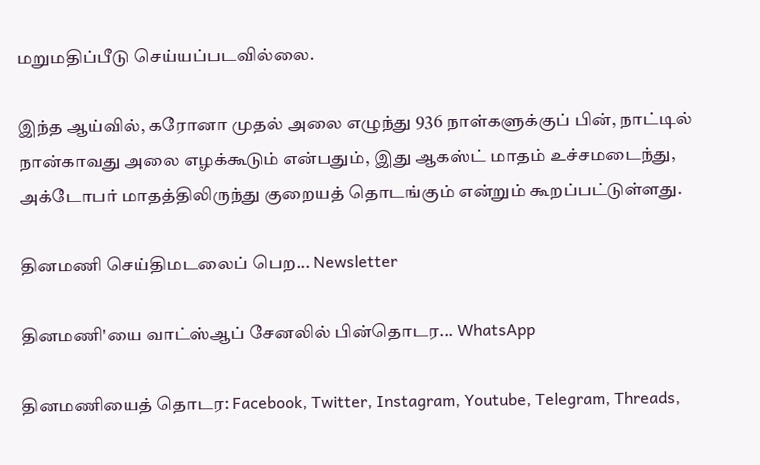மறுமதிப்பீடு செய்யப்படவில்லை.

இந்த ஆய்வில், கரோனா முதல் அலை எழுந்து 936 நாள்களுக்குப் பின், நாட்டில் நான்காவது அலை எழக்கூடும் என்பதும், இது ஆகஸ்ட் மாதம் உச்சமடைந்து, அக்டோபர் மாதத்திலிருந்து குறையத் தொடங்கும் என்றும் கூறப்பட்டுள்ளது.

தினமணி செய்திமடலைப் பெற... Newsletter

தினமணி'யை வாட்ஸ்ஆப் சேனலில் பின்தொடர... WhatsApp

தினமணியைத் தொடர: Facebook, Twitter, Instagram, Youtube, Telegram, Threads,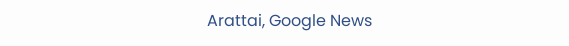Arattai, Google News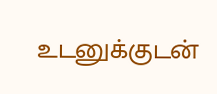உடனுக்குடன்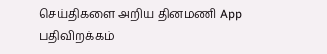செய்திகளை அறிய தினமணி App பதிவிறக்கம்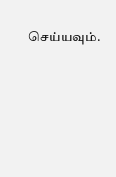செய்யவும்.